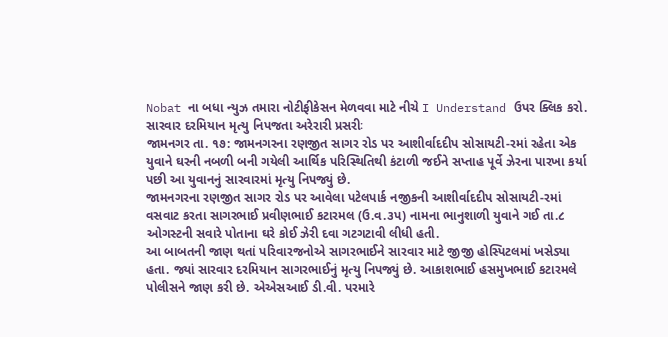Nobat ના બધા ન્યુઝ તમારા નોટીફીકેસન મેળવવા માટે નીચે I Understand ઉપર ક્લિક કરો.
સારવાર દરમિયાન મૃત્યુ નિપજતા અરેરારી પ્રસરીઃ
જામનગર તા. ૧૭: જામનગરના રણજીત સાગર રોડ પર આશીર્વાદદીપ સોસાયટી-રમાં રહેતા એક યુવાને ઘરની નબળી બની ગયેલી આર્થિક પરિસ્થિતિથી કંટાળી જઈને સપ્તાહ પૂર્વે ઝેરના પારખા કર્યા પછી આ યુવાનનું સારવારમાં મૃત્યુ નિપજ્યું છે.
જામનગરના રણજીત સાગર રોડ પર આવેલા પટેલપાર્ક નજીકની આશીર્વાદદીપ સોસાયટી-રમાં વસવાટ કરતા સાગરભાઈ પ્રવીણભાઈ કટારમલ (ઉ.વ.૩પ) નામના ભાનુશાળી યુવાને ગઈ તા.૮ ઓગસ્ટની સવારે પોતાના ઘરે કોઈ ઝેરી દવા ગટગટાવી લીધી હતી.
આ બાબતની જાણ થતાં પરિવારજનોએ સાગરભાઈને સારવાર માટે જીજી હોસ્પિટલમાં ખસેડ્યા હતા. જ્યાં સારવાર દરમિયાન સાગરભાઈનું મૃત્યુ નિપજ્યું છે. આકાશભાઈ હસમુખભાઈ કટારમલે પોલીસને જાણ કરી છે. એએસઆઈ ડી.વી. પરમારે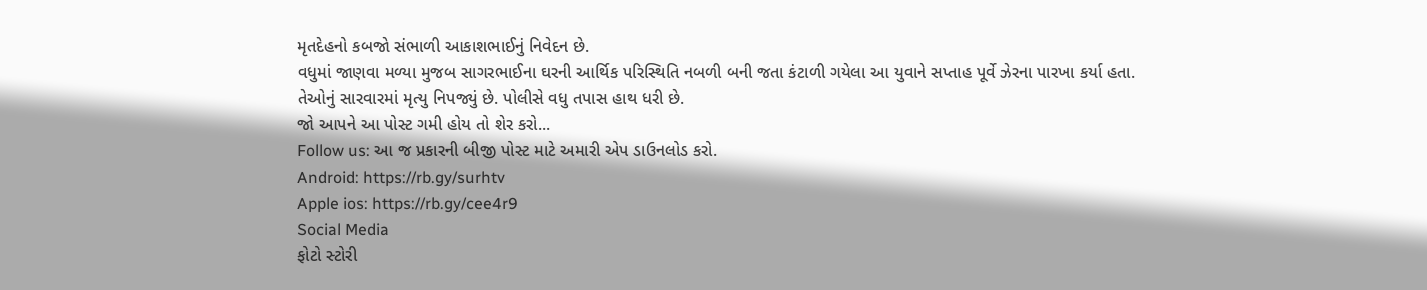મૃતદેહનો કબજો સંભાળી આકાશભાઈનું નિવેદન છે.
વધુમાં જાણવા મળ્યા મુજબ સાગરભાઈના ઘરની આર્થિક પરિસ્થિતિ નબળી બની જતા કંટાળી ગયેલા આ યુવાને સપ્તાહ પૂર્વે ઝેરના પારખા કર્યા હતા. તેઓનું સારવારમાં મૃત્યુ નિપજ્યું છે. પોલીસે વધુ તપાસ હાથ ધરી છે.
જો આપને આ પોસ્ટ ગમી હોય તો શેર કરો...
Follow us: આ જ પ્રકારની બીજી પોસ્ટ માટે અમારી એપ ડાઉનલોડ કરો.
Android: https://rb.gy/surhtv
Apple ios: https://rb.gy/cee4r9
Social Media
ફોટો સ્ટોરી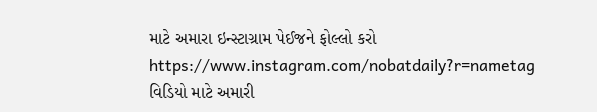માટે અમારા ઇન્સ્ટાગ્રામ પેઈજને ફોલ્લો કરો
https://www.instagram.com/nobatdaily?r=nametag
વિડિયો માટે અમારી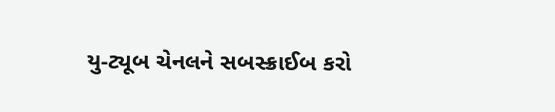યુ-ટ્યૂબ ચેનલને સબસ્ક્રાઈબ કરો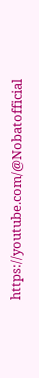https://youtube.com/@Nobatofficial